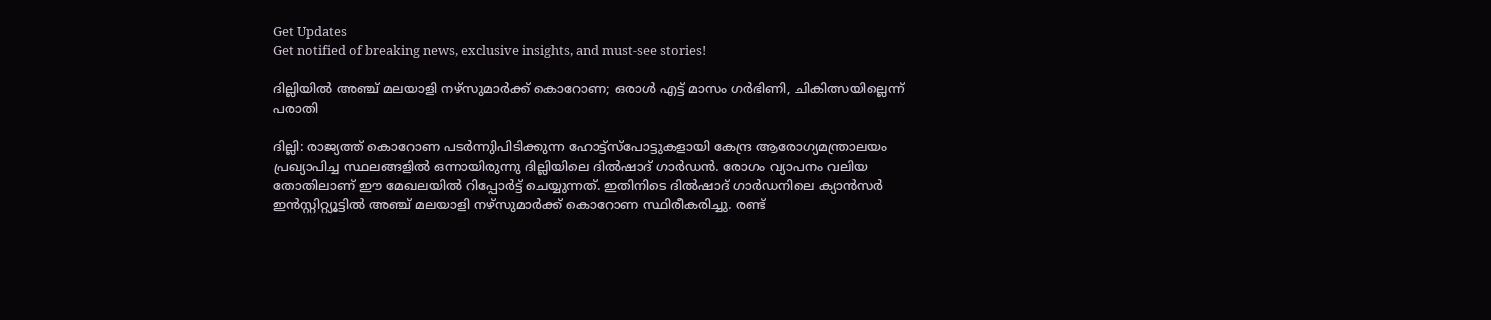Get Updates
Get notified of breaking news, exclusive insights, and must-see stories!

ദില്ലിയില്‍ അഞ്ച് മലയാളി നഴ്‌സുമാര്‍ക്ക് കൊറോണ; ഒരാള്‍ എട്ട് മാസം ഗര്‍ഭിണി, ചികിത്സയില്ലെന്ന് പരാതി

ദില്ലി: രാജ്യത്ത് കൊറോണ പടര്‍ന്നുിപിടിക്കുന്ന ഹോട്ട്‌സ്‌പോട്ടുകളായി കേന്ദ്ര ആരോഗ്യമന്ത്രാലയം പ്രഖ്യാപിച്ച സ്ഥലങ്ങളില്‍ ഒന്നായിരുന്നു ദില്ലിയിലെ ദില്‍ഷാദ് ഗാര്‍ഡന്‍. രോഗം വ്യാപനം വലിയ തോതിലാണ് ഈ മേഖലയില്‍ റിപ്പോര്‍ട്ട് ചെയ്യുന്നത്. ഇതിനിടെ ദില്‍ഷാദ് ഗാര്‍ഡനിലെ ക്യാന്‍സര്‍ ഇന്‍സ്റ്റിറ്റ്യൂട്ടില്‍ അഞ്ച് മലയാളി നഴ്‌സുമാര്‍ക്ക് കൊറോണ സ്ഥിരീകരിച്ചു. രണ്ട്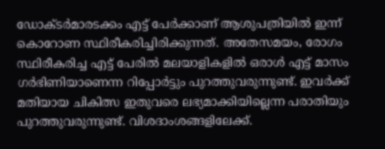ഡോക്ടര്‍മാരടക്കം എട്ട് പേര്‍ക്കാണ് ആശുപത്രിയില്‍ ഇന്ന് കൊറോണ സ്ഥിരീകരിച്ചിരിക്കുന്നത്. അതേസമയം, രോഗം സ്ഥിരീകരിച്ച എട്ട് പേരില്‍ മലയാളികളില്‍ ഒരാള്‍ എട്ട് മാസം ഗര്‍ഭിണിയാണെന്ന റിപ്പോര്‍ട്ടും പുറത്തുവരുന്നുണ്ട്. ഇവര്‍ക്ക് മതിയായ ചികിത്സ ഇതുവരെ ലഭ്യമാക്കിയില്ലെന്ന പരാതിയും പുറത്തുവരുന്നുണ്ട്. വിശദാംശങ്ങളിലേക്ക്.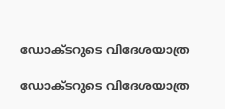ഡോക്ടറുടെ വിദേശയാത്ര

ഡോക്ടറുടെ വിദേശയാത്ര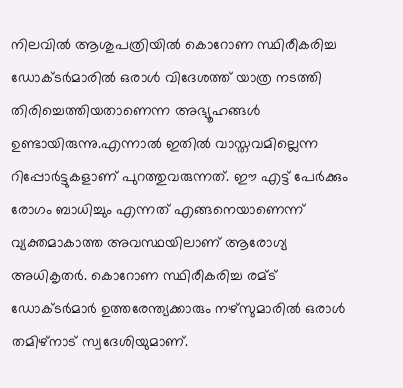നിലവില്‍ ആശുപത്രിയില്‍ കൊറോണ സ്ഥിരീകരിച്ച ഡോക്ടര്‍മാരില്‍ ഒരാള്‍ വിദേശത്ത് യാത്ര നടത്തി തിരിച്ചെത്തിയതാണെന്ന അഭ്യൂഹങ്ങള്‍ ഉണ്ടായിരുന്നു.എന്നാല്‍ ഇതില്‍ വാസ്തവമില്ലെന്ന റിപ്പോര്‍ട്ടുകളാണ് പുറത്തുവരുന്നത്. ഈ എട്ട് പേര്‍ക്കും രോഗം ബാധിച്ചും എന്നത് എങ്ങനെയാണെന്ന് വ്യക്തമാകാത്ത അവസ്ഥയിലാണ് ആരോഗ്യ അധികൃതര്‍. കൊറോണ സ്ഥിരീകരിച്ച രമ്ട് ഡോക്ടര്‍മാര്‍ ഉത്തരേന്ത്യക്കാരും നഴ്‌സുമാരില്‍ ഒരാള്‍ തമിഴ്‌നാട് സ്വദേശിയുമാണ്.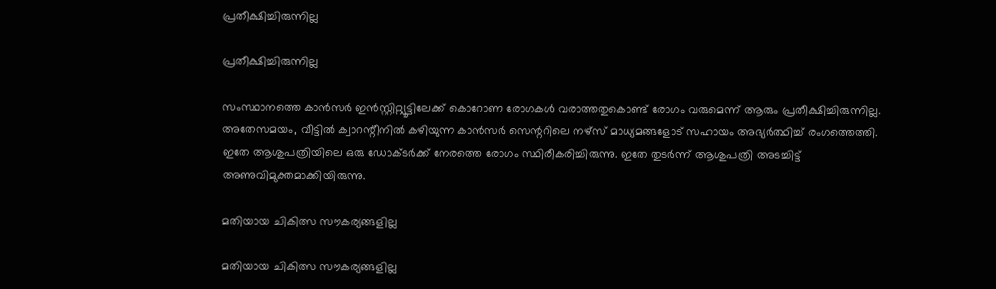പ്രതീക്ഷിച്ചിരുന്നില്ല

പ്രതീക്ഷിച്ചിരുന്നില്ല

സംസ്ഥാനത്തെ കാന്‍സര്‍ ഇന്‍സ്റ്റിറ്റ്യൂട്ടിലേക്ക് കൊറോണ രോഗകള്‍ വരാത്തതുകൊണ്ട് രോഗം വരുമെന്ന് ആരും പ്രതീക്ഷിച്ചിരുന്നില്ല. അതേസമയം, വീട്ടില്‍ ക്വാറന്റീനില്‍ കഴിയുന്ന കാന്‍സര്‍ സെന്ററിലെ നഴ്‌സ് മാധ്യമങ്ങളോട് സഹായം അഭ്യര്‍ത്ഥിച്ച് രംഗത്തെത്തി. ഇതേ ആശുപത്രിയിലെ ഒരു ഡോക്ടര്‍ക്ക് നേരത്തെ രോഗം സ്ഥിരീകരിച്ചിരുന്നു. ഇതേ തുടര്‍ന്ന് ആശുപത്രി അടച്ചിട്ട് അണുവിമുക്തമാക്കിയിരുന്നു.

മതിയായ ചികിത്സ സൗകര്യങ്ങളില്ല

മതിയായ ചികിത്സ സൗകര്യങ്ങളില്ല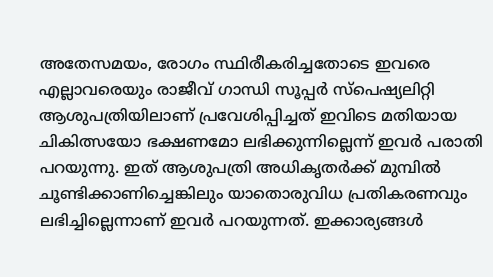അതേസമയം, രോഗം സ്ഥിരീകരിച്ചതോടെ ഇവരെ എല്ലാവരെയും രാജീവ് ഗാന്ധി സൂപ്പര്‍ സ്‌പെഷ്യലിറ്റി ആശുപത്രിയിലാണ് പ്രവേശിപ്പിച്ചത് ഇവിടെ മതിയായ ചികിത്സയോ ഭക്ഷണമോ ലഭിക്കുന്നില്ലെന്ന് ഇവര്‍ പരാതി പറയുന്നു. ഇത് ആശുപത്രി അധികൃതര്‍ക്ക് മുമ്പില്‍ ചൂണ്ടിക്കാണിച്ചെങ്കിലും യാതൊരുവിധ പ്രതികരണവും ലഭിച്ചില്ലെന്നാണ് ഇവര്‍ പറയുന്നത്. ഇക്കാര്യങ്ങള്‍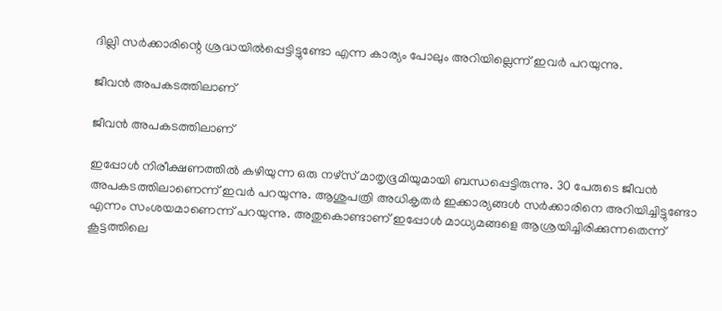ദില്ലി സര്‍ക്കാരിന്റെ ശ്രദ്ധയില്‍പ്പെട്ടിട്ടുണ്ടോ എന്ന കാര്യം പോലും അറിയില്ലെന്ന് ഇവര്‍ പറയുന്നു.

ജീവന്‍ അപകടത്തിലാണ്

ജീവന്‍ അപകടത്തിലാണ്

ഇപ്പോള്‍ നിരീക്ഷണത്തില്‍ കഴിയുന്ന ഒരു നഴ്‌സ് മാതൃഭൂമിയുമായി ബന്ധപ്പെട്ടിരുന്നു. 30 പേരുടെ ജീവന്‍ അപകടത്തിലാണെന്ന് ഇവര്‍ പറയുന്നു. ആശുപത്രി അധികൃതര്‍ ഇക്കാര്യങ്ങള്‍ സര്‍ക്കാരിനെ അറിയിച്ചിട്ടുണ്ടോ എന്നം സംശയമാണെന്ന് പറയുന്നു. അതുകൊണ്ടാണ് ഇപ്പോള്‍ മാധ്യമങ്ങളെ ആശ്രയിച്ചിരിക്കുന്നതെന്ന് കൂട്ടത്തിലെ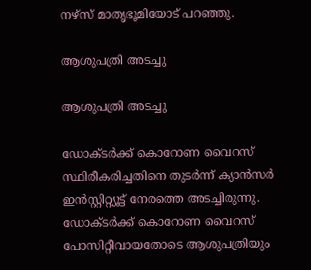നഴ്‌സ് മാതൃഭൂമിയോട് പറഞ്ഞു.

ആശുപത്രി അടച്ചു

ആശുപത്രി അടച്ചു

ഡോക്ടര്‍ക്ക് കൊറോണ വൈറസ് സ്ഥിരീകരിച്ചതിനെ തുടര്‍ന്ന് ക്യാന്‍സര്‍ ഇന്‍സ്റ്റിറ്റ്യൂട്ട് നേരത്തെ അടച്ചിരുന്നു. ഡോക്ടര്‍ക്ക് കൊറോണ വൈറസ് പോസിറ്റീവായതോടെ ആശുപത്രിയും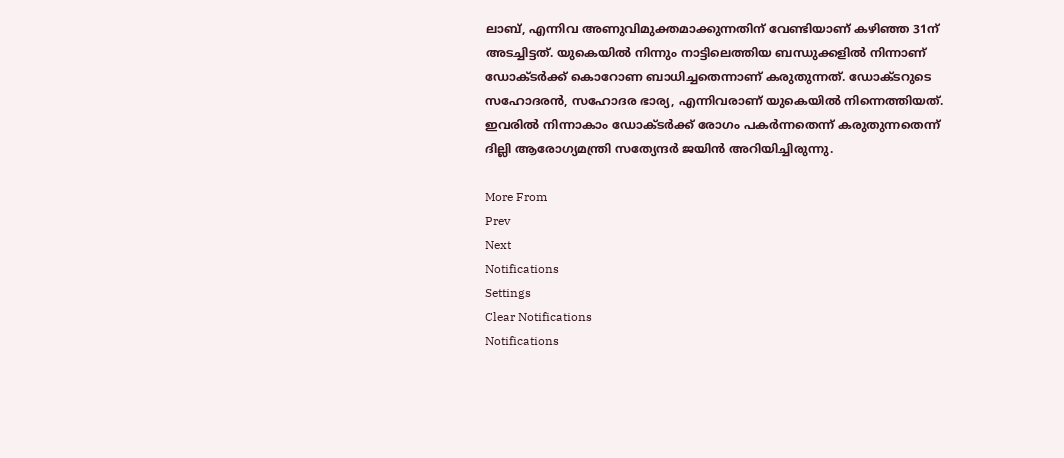ലാബ്, എന്നിവ അണുവിമുക്തമാക്കുന്നതിന് വേണ്ടിയാണ് കഴിഞ്ഞ 31ന് അടച്ചിട്ടത്. യുകെയില്‍ നിന്നും നാട്ടിലെത്തിയ ബന്ധുക്കളില്‍ നിന്നാണ് ഡോക്ടര്‍ക്ക് കൊറോണ ബാധിച്ചതെന്നാണ് കരുതുന്നത്. ഡോക്ടറുടെ സഹോദരന്‍, സഹോദര ഭാര്യ, എന്നിവരാണ് യുകെയില്‍ നിന്നെത്തിയത്. ഇവരില്‍ നിന്നാകാം ഡോക്ടര്‍ക്ക് രോഗം പകര്‍ന്നതെന്ന് കരുതുന്നതെന്ന് ദില്ലി ആരോഗ്യമന്ത്രി സത്യേന്ദര്‍ ജയിന്‍ അറിയിച്ചിരുന്നു.

More From
Prev
Next
Notifications
Settings
Clear Notifications
Notifications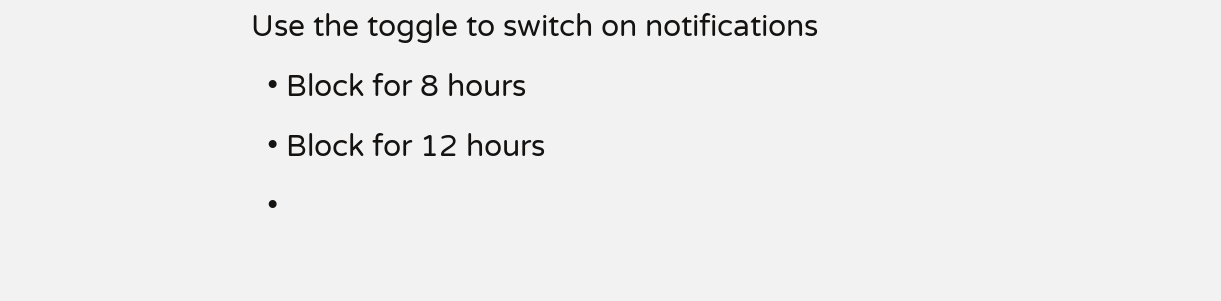Use the toggle to switch on notifications
  • Block for 8 hours
  • Block for 12 hours
  •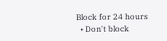Block for 24 hours
  • Don't block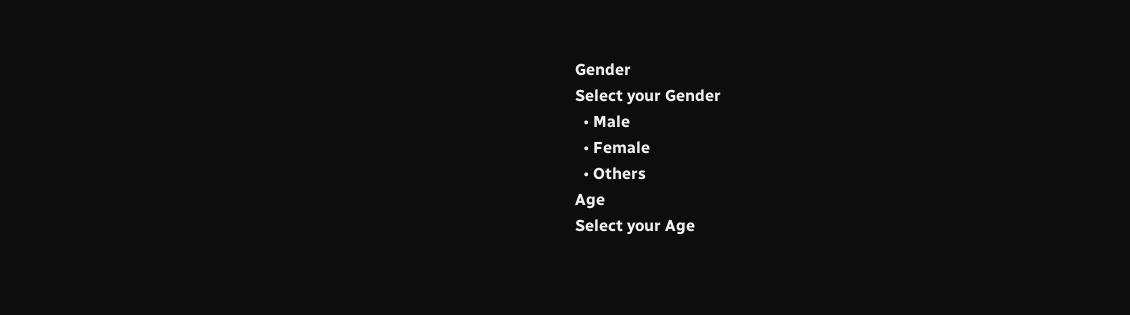Gender
Select your Gender
  • Male
  • Female
  • Others
Age
Select your Age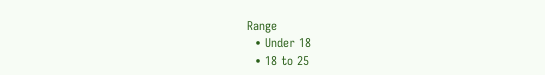Range
  • Under 18
  • 18 to 25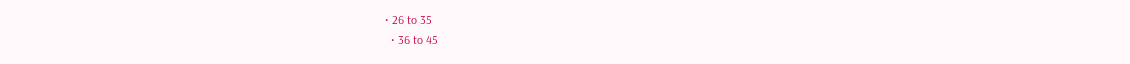• 26 to 35
  • 36 to 45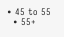• 45 to 55
  • 55+